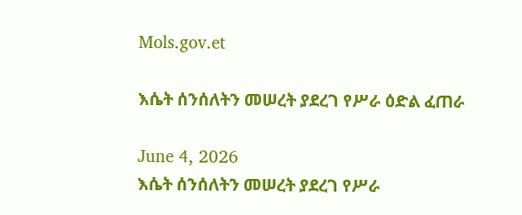Mols.gov.et

እሴት ሰንሰለትን መሠረት ያደረገ የሥራ ዕድል ፈጠራ

June 4, 2026
እሴት ሰንሰለትን መሠረት ያደረገ የሥራ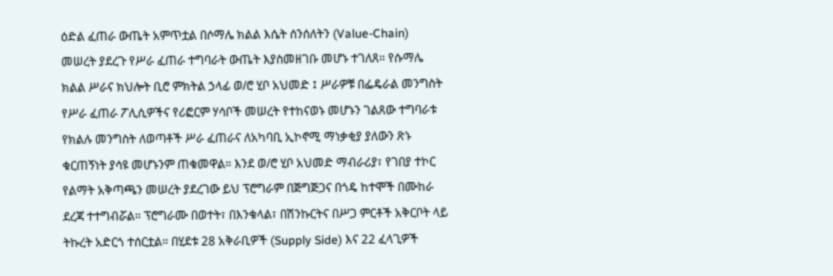ዕድል ፈጠራ ውጤት አምጥቷል በሶማሌ ክልል እሴት ሰንሰለትን (Value-Chain) መሠረት ያደረጉ የሥራ ፈጠራ ተግባራት ውጤት እያስመዘገቡ መሆኑ ተገለጸ። የሱማሌ ክልል ሥራና ክህሎት ቢሮ ምክትል ኃላፊ ወ/ሮ ሂቦ አህመድ ፤ ሥራዎቹ በፌዴራል መንግስት የሥራ ፈጠራ ፖሊሲዎችና የሪፎርም ሃሳቦች መሠረት የተከናወኑ መሆኑን ገልጸው ተግባራቱ የክልሉ መንግስት ለወጣቶች ሥራ ፈጠራና ለአካባቢ ኢኮኖሚ ማነቃቂያ ያለውን ጽኑ ቁርጠኝነት ያሳዩ መሆኑንም ጠቁመዋል። እንደ ወ/ሮ ሂቦ አህመድ ማብራሪያ፣ የገበያ ተኮር የልማት አቅጣጫን መሠረት ያደረገው ይህ ፕሮግራም በጅግጅጋና በጎዴ ከተሞች በሙከራ ደረጃ ተተግብሯል። ፕሮግራሙ በወተት፣ በእንቁላል፣ በሽንኩርትና በሥጋ ምርቶች አቅርቦት ላይ ትኩረት አድርጎ ተሰርቷል። በሂደቱ 28 አቅራቢዎች (Supply Side) እና 22 ፈላጊዎች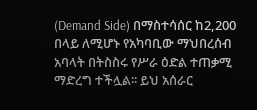(Demand Side) በማስተሳሰር ከ2,200 በላይ ለሚሆኑ የአካባቢው ማህበረሰብ አባላት በትስስሩ የሥራ ዕድል ተጠቃሚ ማድረግ ተችሏል፡፡ ይህ አሰራር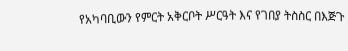የአካባቢውን የምርት አቅርቦት ሥርዓት እና የገበያ ትስስር በእጅጉ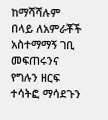ከማሻሻሉም በላይ ለአምራቾች አስተማማኝ ገቢ መፍጠሩንና የግሉን ዘርፍ ተሳትፎ ማሳደጉን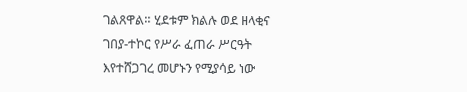ገልጸዋል። ሂደቱም ክልሉ ወደ ዘላቂና ገበያ-ተኮር የሥራ ፈጠራ ሥርዓት እየተሸጋገረ መሆኑን የሚያሳይ ነው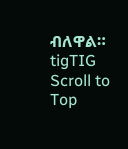ብለዋል።
tigTIG
Scroll to Top